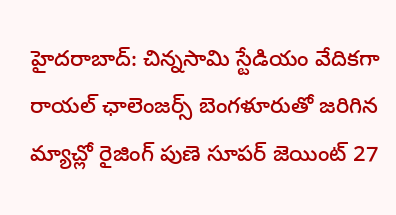హైదరాబాద్: చిన్నసామి స్టేడియం వేదికగా రాయల్ ఛాలెంజర్స్ బెంగళూరుతో జరిగిన మ్యాచ్లో రైజింగ్ పుణె సూపర్ జెయింట్ 27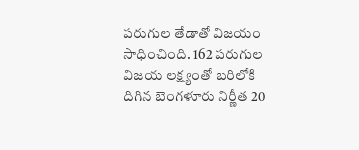పరుగుల తేడాతో విజయం సాధించింది. 162 పరుగుల విజయ లక్ష్యంతో బరిలోకి దిగిన బెంగళూరు నిర్ణీత 20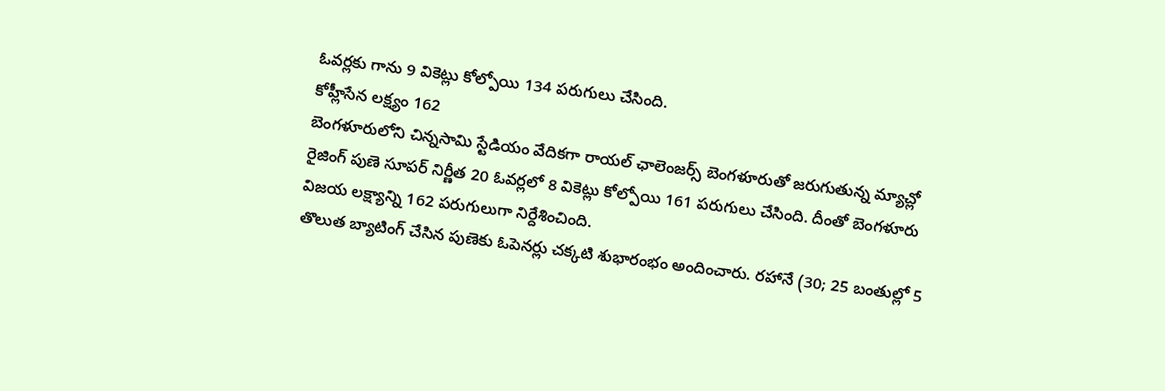ఓవర్లకు గాను 9 వికెట్లు కోల్పోయి 134 పరుగులు చేసింది.
కోహ్లీసేన లక్ష్యం 162
బెంగళూరులోని చిన్నసామి స్టేడియం వేదికగా రాయల్ ఛాలెంజర్స్ బెంగళూరుతో జరుగుతున్న మ్యాచ్లో రైజింగ్ పుణె సూపర్ నిర్ణీత 20 ఓవర్లలో 8 వికెట్లు కోల్పోయి 161 పరుగులు చేసింది. దీంతో బెంగళూరు విజయ లక్ష్యాన్ని 162 పరుగులుగా నిర్దేశించింది.
తొలుత బ్యాటింగ్ చేసిన పుణెకు ఓపెనర్లు చక్కటి శుభారంభం అందించారు. రహానే (30; 25 బంతుల్లో 5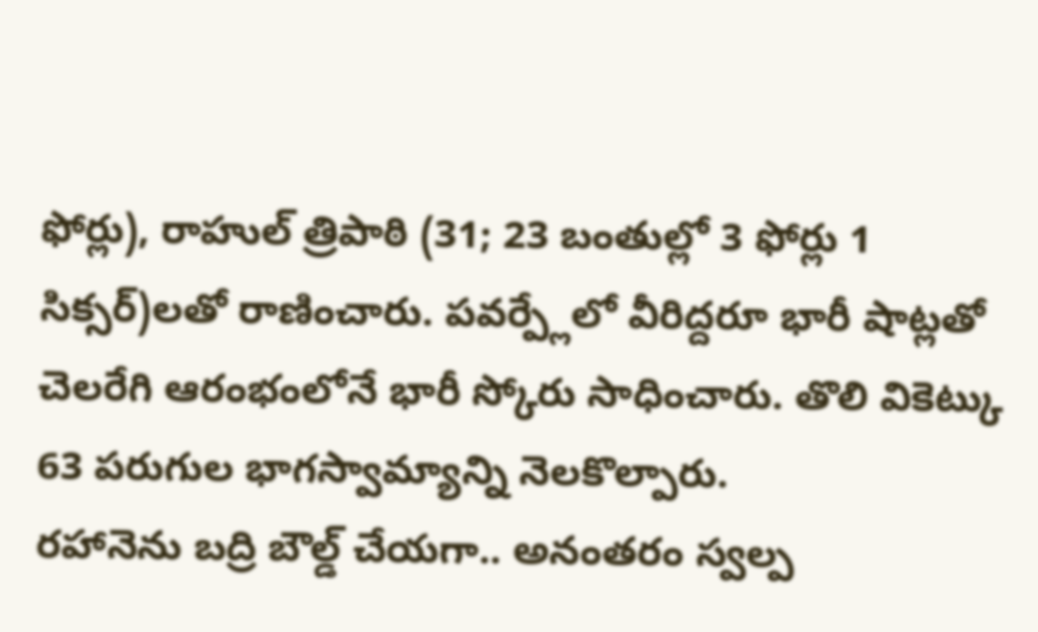ఫోర్లు), రాహుల్ త్రిపాఠి (31; 23 బంతుల్లో 3 ఫోర్లు 1 సిక్సర్)లతో రాణించారు. పవర్ప్లేలో వీరిద్దరూ భారీ షాట్లతో చెలరేగి ఆరంభంలోనే భారీ స్కోరు సాధించారు. తొలి వికెట్కు 63 పరుగుల భాగస్వామ్యాన్ని నెలకొల్పారు.
రహానెను బద్రి బౌల్డ్ చేయగా.. అనంతరం స్వల్ప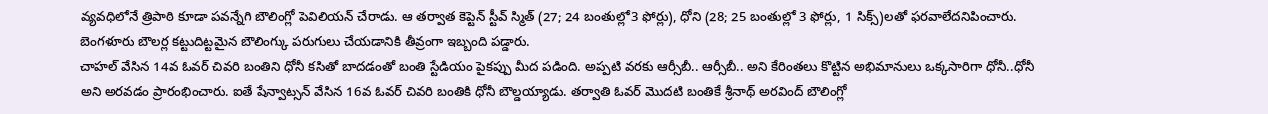వ్యవధిలోనే త్రిపాఠి కూడా పవన్నేగి బౌలింగ్లో పెవిలియన్ చేరాడు. ఆ తర్వాత కెప్టెన్ స్టీవ్ స్మిత్ (27; 24 బంతుల్లో3 ఫోర్లు), ధోని (28; 25 బంతుల్లో 3 ఫోర్లు, 1 సిక్స్)లతో ఫరవాలేదనిపించారు. బెంగళూరు బౌలర్ల కట్టుదిట్టమైన బౌలింగ్కు పరుగులు చేయడానికి తీవ్రంగా ఇబ్బంది పడ్డారు.
చాహల్ వేసిన 14వ ఓవర్ చివరి బంతిని ధోనీ కసితో బాదడంతో బంతి స్టేడియం పైకప్పు మీద పడింది. అప్పటి వరకు ఆర్సీబీ.. ఆర్సీబీ.. అని కేరింతలు కొట్టిన అభిమానులు ఒక్కసారిగా ధోనీ..ధోనీ అని అరవడం ప్రారంభించారు. ఐతే షేన్వాట్సన్ వేసిన 16వ ఓవర్ చివరి బంతికి ధోనీ బౌల్డయ్యాడు. తర్వాతి ఓవర్ మొదటి బంతికే శ్రీనాథ్ అరవింద్ బౌలింగ్లో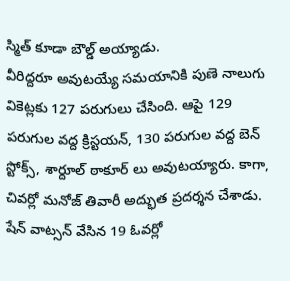స్మిత్ కూడా బౌల్డ్ అయ్యాడు.
వీరిద్దరూ అవుటయ్యే సమయానికి పుణె నాలుగు వికెట్లకు 127 పరుగులు చేసింది. ఆపై 129 పరుగుల వద్ద క్రిస్టయన్, 130 పరుగుల వద్ద బెన్ స్టోక్స్, శార్దూల్ ఠాకూర్ లు అవుటయ్యారు. కాగా, చివర్లో మనోజ్ తివారీ అద్భుత ప్రదర్శన చేశాడు. షేన్ వాట్సన్ వేసిన 19 ఓవర్లో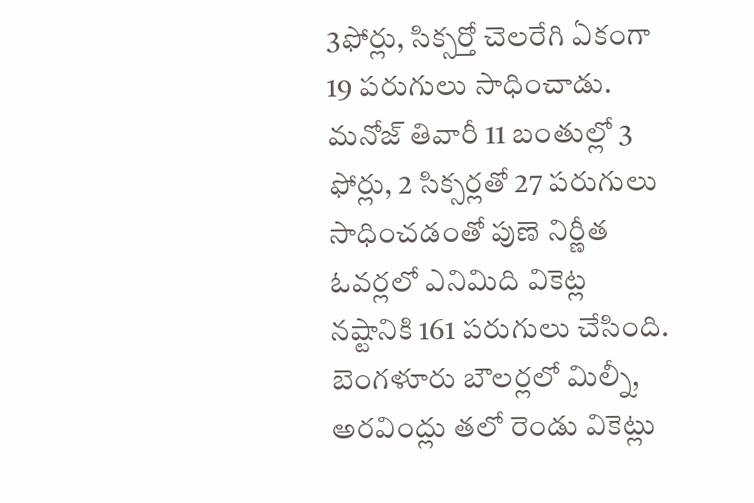3ఫోర్లు, సిక్సర్తో చెలరేగి ఏకంగా 19 పరుగులు సాధించాడు.
మనోజ్ తివారీ 11 బంతుల్లో 3 ఫోర్లు, 2 సిక్సర్లతో 27 పరుగులు సాధించడంతో పుణె నిర్ణీత ఓవర్లలో ఎనిమిది వికెట్ల నష్టానికి 161 పరుగులు చేసింది. బెంగళూరు బౌలర్లలో మిల్నీ, అరవింద్లు తలో రెండు వికెట్లు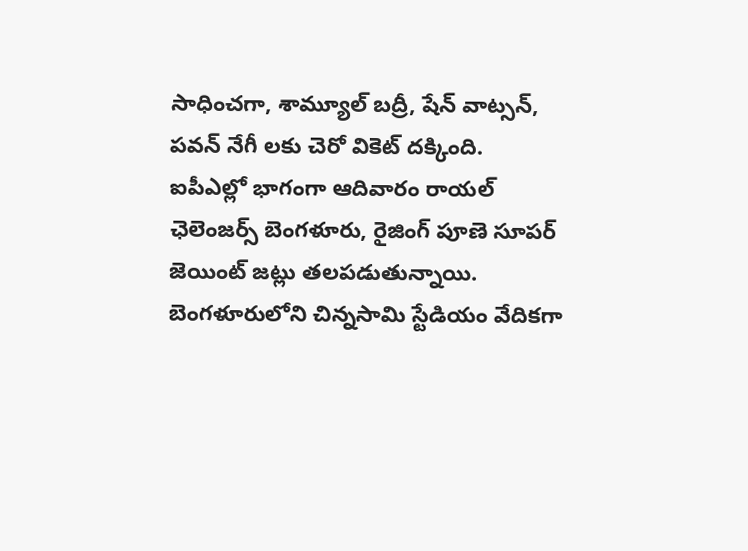సాధించగా, శామ్యూల్ బద్రీ, షేన్ వాట్సన్, పవన్ నేగీ లకు చెరో వికెట్ దక్కింది.
ఐపీఎల్లో భాగంగా ఆదివారం రాయల్ ఛెలెంజర్స్ బెంగళూరు, రైజింగ్ పూణె సూపర్ జెయింట్ జట్లు తలపడుతున్నాయి. బెంగళూరులోని చిన్నసామి స్టేడియం వేదికగా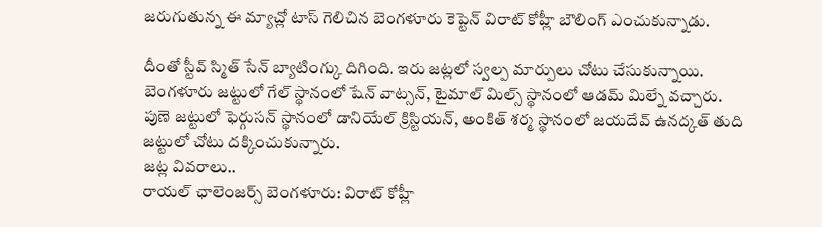జరుగుతున్న ఈ మ్యాచ్లో టాస్ గెలిచిన బెంగళూరు కెప్టెన్ విరాట్ కోహ్లీ బౌలింగ్ ఎంచుకున్నాడు.

దీంతో స్టీవ్ స్మిత్ సేన్ బ్యాటింగ్కు దిగింది. ఇరు జట్లలో స్వల్ప మార్పులు చోటు చేసుకున్నాయి. బెంగళూరు జట్టులో గేల్ స్థానంలో షేన్ వాట్సన్, టైమాల్ మిల్స్ స్థానంలో ఆడమ్ మిల్నే వచ్చారు. పుణె జట్టులో ఫెర్గుసన్ స్థానంలో డానియేల్ క్రిస్టియన్, అంకిత్ శర్మ స్థానంలో జయదేవ్ ఉనద్కత్ తుది జట్టులో చోటు దక్కించుకున్నారు.
జట్ల వివరాలు..
రాయల్ ఛాలెంజర్స్ బెంగళూరు: విరాట్ కోహ్లీ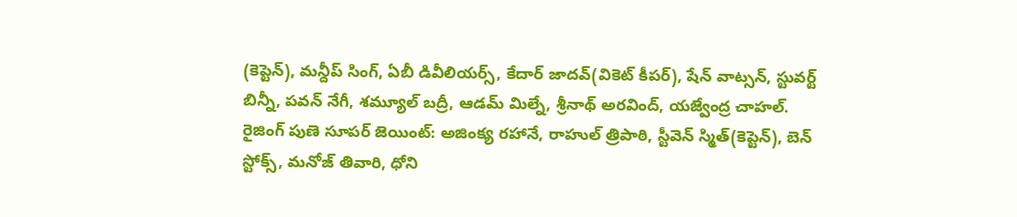(కెప్టెన్), మన్దీప్ సింగ్, ఏబీ డివీలియర్స్, కేదార్ జాదవ్(వికెట్ కీపర్), షేన్ వాట్సన్, స్టువర్ట్ బిన్నీ, పవన్ నేగీ, శమ్యూల్ బద్రీ, ఆడమ్ మిల్నే, శ్రీనాథ్ అరవింద్, యజ్వేంద్ర చాహల్.
రైజింగ్ పుణె సూపర్ జెయింట్: అజింక్య రహానే, రాహుల్ త్రిపాఠి, స్టీవెన్ స్మిత్(కెప్టెన్), బెన్ స్టోక్స్, మనోజ్ తివారి, ధోని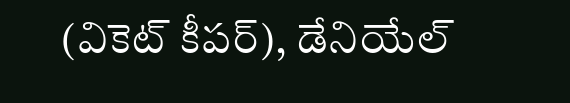(వికెట్ కీపర్), డేనియేల్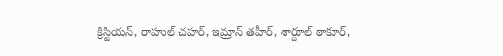క్రిస్టియన్, రాహుల్ చహర్, ఇమ్రాన్ తహీర్, శార్దూల్ ఠాకూర్,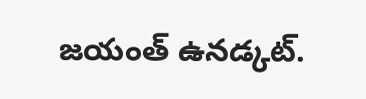జయంత్ ఉనడ్కట్.